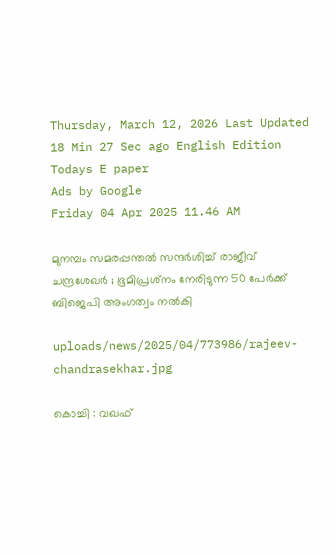Thursday, March 12, 2026 Last Updated 18 Min 27 Sec ago English Edition
Todays E paper
Ads by Google
Friday 04 Apr 2025 11.46 AM

മുനമ്പം സമരപ്പന്തല്‍ സന്ദര്‍ശിച്ച് രാജീവ് ചന്ദ്രശേഖര്‍ ; ഭൂമിപ്രശ്‌നം നേരിടുന്ന 50 പേര്‍ക്ക് ബിജെപി അംഗത്വം നല്‍കി

uploads/news/2025/04/773986/rajeev-chandrasekhar.jpg

കൊച്ചി : വഖഫ്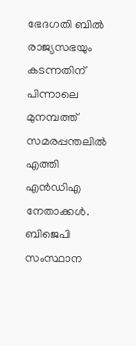ഭേദഗതി ബില്‍ രാജ്യസഭയും കടന്നതിന് പിന്നാലെ മുനമ്പത്ത് സമരപ്പന്തലില്‍ എത്തി എന്‍ഡിഎ നേതാക്കള്‍. ബിജെപി സംസ്ഥാന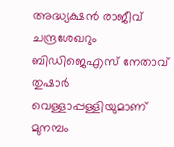അദ്ധ്യക്ഷന്‍ രാജീവ് ചന്ദ്രശേഖറും ബിഡിജെഎസ് നേതാവ് തുഷാര്‍ വെള്ളാപ്പള്ളിയുമാണ് മുനമ്പം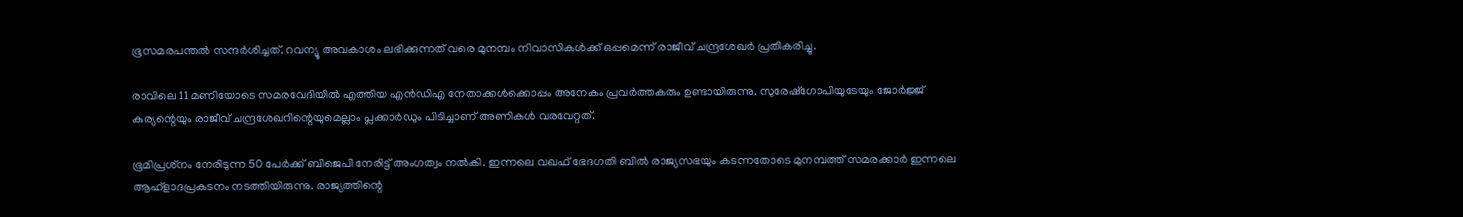ഭൂസമരപന്തല്‍ സന്ദര്‍ശിച്ചത്. റവന്യൂ അവകാശം ലഭിക്കുന്നത് വരെ മുനമ്പം നിവാസികള്‍ക്ക് ഒപ്പമെന്ന് രാജീവ് ചന്ദ്രശേഖര്‍ പ്രതികരിച്ചു.

രാവിലെ 11 മണിയോടെ സമരവേദിയില്‍ എത്തിയ എന്‍ഡിഎ നേതാക്കള്‍ക്കൊപ്പം അനേകം പ്രവര്‍ത്തകരും ഉണ്ടായിരുന്നു. സുരേഷ്‌ഗോപിയുടേയും ജോര്‍ജ്ജ് കുര്യന്റെയും രാജീവ് ചന്ദ്രശേഖറിന്റെയുമെല്ലാം പ്ലക്കാര്‍ഡും പിടിച്ചാണ് അണികള്‍ വരവേറ്റത്.

ഭൂമിപ്രശ്‌നം നേരിടുന്ന 50 പേര്‍ക്ക് ബിജെപി നേരിട്ട് അംഗത്വം നല്‍കി. ഇന്നലെ വഖഫ് ഭേദഗതി ബില്‍ രാജ്യസഭയും കടന്നതോടെ മുനമ്പത്ത് സമരക്കാര്‍ ഇന്നലെ ആഹ്‌ളാദപ്രകടനം നടത്തിയിരുന്നു. രാജ്യത്തിന്റെ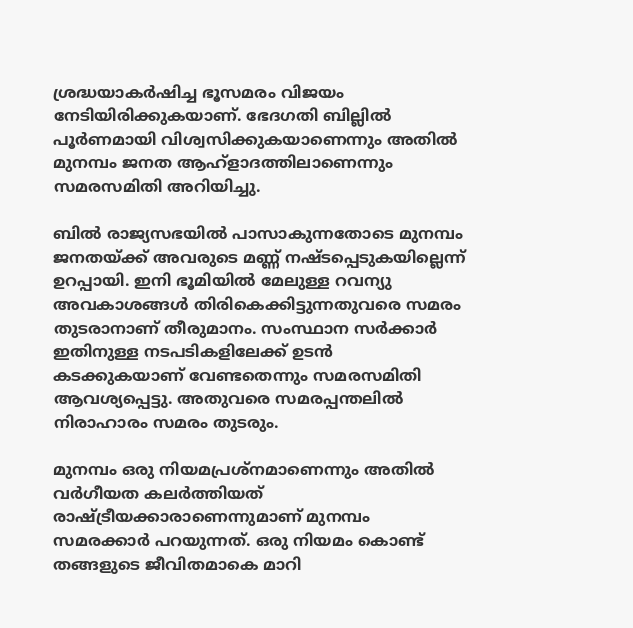ശ്രദ്ധയാകര്‍ഷിച്ച ഭൂസമരം വിജയം നേടിയിരിക്കുകയാണ്. ഭേദഗതി ബില്ലില്‍ പൂര്‍ണമായി വിശ്വസിക്കുകയാണെന്നും അതില്‍ മുനമ്പം ജനത ആഹ്‌ളാദത്തിലാണെന്നും സമരസമിതി അറിയിച്ചു.

ബില്‍ രാജ്യസഭയില്‍ പാസാകുന്നതോടെ മുനമ്പം ജനതയ്ക്ക് അവരുടെ മണ്ണ് നഷ്ടപ്പെടുകയില്ലെന്ന് ഉറപ്പായി. ഇനി ഭൂമിയില്‍ മേലുള്ള റവന്യു അവകാശങ്ങള്‍ തിരികെക്കിട്ടുന്നതുവരെ സമരം തുടരാനാണ് തീരുമാനം. സംസ്ഥാന സര്‍ക്കാര്‍ ഇതിനുള്ള നടപടികളിലേക്ക് ഉടന്‍ കടക്കുകയാണ് വേണ്ടതെന്നും സമരസമിതി ആവശ്യപ്പെട്ടു. അതുവരെ സമരപ്പന്തലില്‍ നിരാഹാരം സമരം തുടരും.

മുനമ്പം ഒരു നിയമപ്രശ്‌നമാണെന്നും അതില്‍ വര്‍ഗീയത കലര്‍ത്തിയത് രാഷ്ട്രീയക്കാരാണെന്നുമാണ് മുനമ്പം സമരക്കാര്‍ പറയുന്നത്. ഒരു നിയമം കൊണ്ട് തങ്ങളുടെ ജീവിതമാകെ മാറി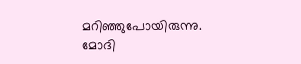മറിഞ്ഞുപോയിരുന്നു. മോദി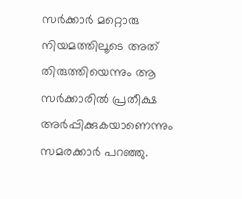സര്‍ക്കാര്‍ മറ്റൊരു നിയമത്തിലൂടെ അത് തിരുത്തിയെന്നും ആ സര്‍ക്കാരില്‍ പ്രതീക്ഷ അര്‍പ്പിക്കുകയാണെന്നും സമരക്കാര്‍ പറഞ്ഞു.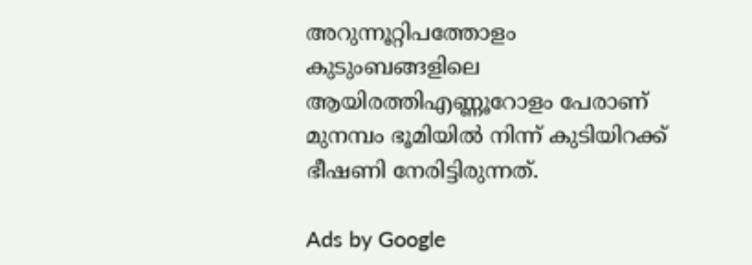അറുന്നൂറ്റിപത്തോളം കുടുംബങ്ങളിലെ ആയിരത്തിഎണ്ണൂറോളം പേരാണ് മുനമ്പം ഭൂമിയില്‍ നിന്ന് കുടിയിറക്ക് ഭീഷണി നേരിട്ടിരുന്നത്.

Ads by Google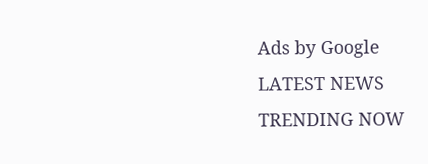Ads by Google
LATEST NEWS
TRENDING NOW